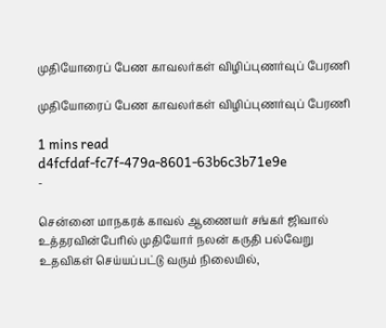முதியோரைப் பேண காவலர்கள் விழிப்புணர்வுப் பேரணி

முதியோரைப் பேண காவலர்கள் விழிப்புணர்வுப் பேரணி

1 mins read
d4fcfdaf-fc7f-479a-8601-63b6c3b71e9e
-

சென்னை மாநகரக் காவல் ஆணையர் சங்கர் ஜிவால் உத்தரவின்பேரில் முதியோர் நலன் கருதி பல்வேறு உதவிகள் செய்யப்பட்டு வரும் நிலையில்,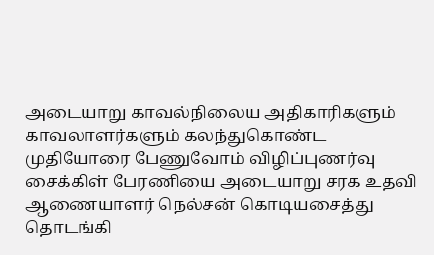அடையாறு காவல்நிலைய அதிகாரிகளும் காவலாளர்களும் கலந்துகொண்ட முதியோரை பேணுவோம் விழிப்புணர்வு சைக்கிள் பேரணியை அடையாறு சரக உதவி ஆணையாளர் நெல்சன் கொடியசைத்து தொடங்கி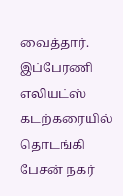வைத்தார். இப்பேரணி எலியட்ஸ் கடற்கரையில் தொடங்கி பேசன் நகர்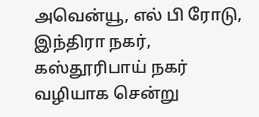அவென்யூ, எல் பி ரோடு, இந்திரா நகர், கஸ்தூரிபாய் நகர் வழியாக சென்று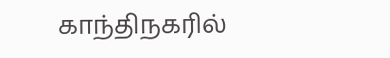காந்திநகரில்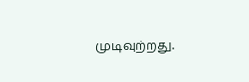முடிவுற்றது.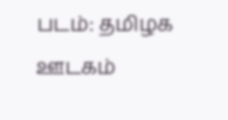படம்: தமிழக ஊடகம்